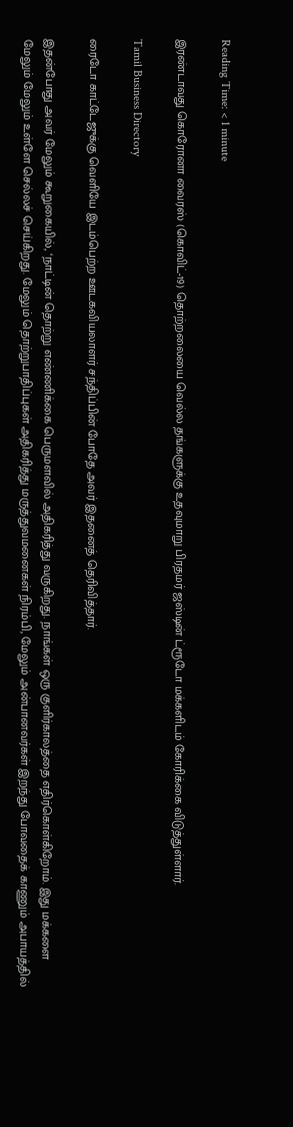Reading Time: < 1 minute

இரண்டாவது கொரோனா வைரஸ் (கொவிட்-19) தொற்றலையை வெல்ல தங்களுக்கு உதவுமாறு பிரதமர் ஜஸ்டின் ட்ரூடோ மக்களிடம் கோரிக்கை விடுத்துள்ளார்.

Tamil Business Directory

ரைடோ காட்டேஜுக்கு வெளியே இடம்பெற்ற ஊடகவியலாளர் சந்திப்பின் போதே அவர் இதனைத் தெரிவித்தார்.

இதன்போது அவர் மேலும் கூறுகையில், ‘நாட்டின் தொற்று எண்ணிக்கை பெருமளவில் அதிகரித்து வருகிறது. நாங்கள் ஒரு குளிர்காலத்தை எதிர்கொள்கிறோம். இது மக்களை மேலும் மேலும் உள்ளே செல்லச் செய்கிறது. மேலும் தொற்றுபாதிப்புகள் அதிகரித்து மருத்துவமனைகள் நிரம்பி, மேலும் அன்பானவர்கள் இறந்து போவதைக் காணும் அபாயத்தில்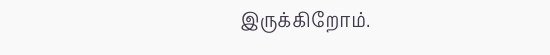இருக்கிறோம்.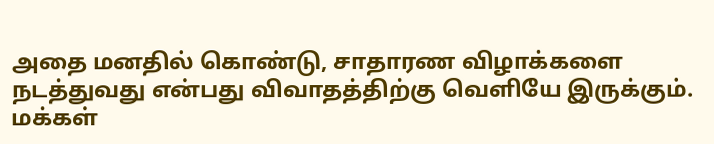அதை மனதில் கொண்டு, சாதாரண விழாக்களை நடத்துவது என்பது விவாதத்திற்கு வெளியே இருக்கும். மக்கள்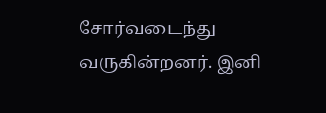சோர்வடைந்து வருகின்றனர். இனி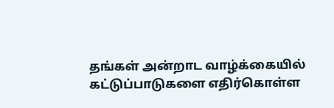தங்கள் அன்றாட வாழ்க்கையில் கட்டுப்பாடுகளை எதிர்கொள்ள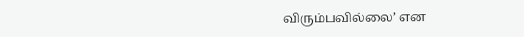விரும்பவில்லை’ என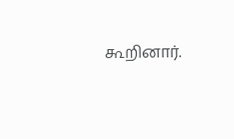கூறினார்.